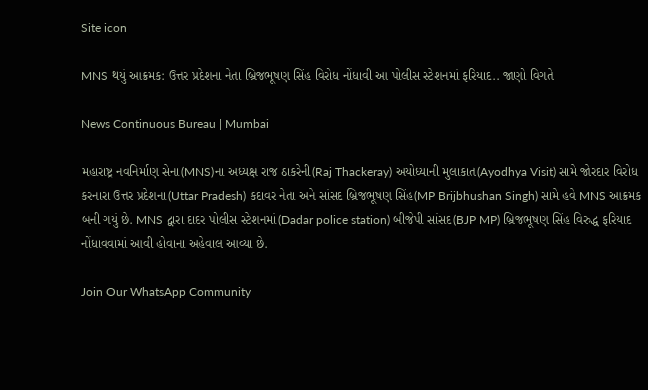Site icon

MNS થયું આક્રમક: ઉત્તર પ્રદેશના નેતા બ્રિજભૂષણ સિંહ વિરોધ નોંધાવી આ પોલીસ સ્ટેશનમાં ફરિયાદ.. જાણો વિગતે

News Continuous Bureau | Mumbai

મહારાષ્ટ્ર નવનિર્માણ સેના(MNS)ના અધ્યક્ષ રાજ ઠાકરેની(Raj Thackeray) અયોધ્યાની મુલાકાત(Ayodhya Visit) સામે જોરદાર વિરોધ કરનારા ઉત્તર પ્રદેશના(Uttar Pradesh) કદાવર નેતા અને સાંસદ બ્રિજભૂષણ સિંહ(MP Brijbhushan Singh) સામે હવે MNS આક્રમક બની ગયું છે. MNS દ્વારા દાદર પોલીસ સ્ટેશનમાં(Dadar police station) બીજેપી સાંસદ(BJP MP) બ્રિજભૂષણ સિંહ વિરુદ્ધ ફરિયાદ નોંધાવવામાં આવી હોવાના અહેવાલ આવ્યા છે.

Join Our WhatsApp Community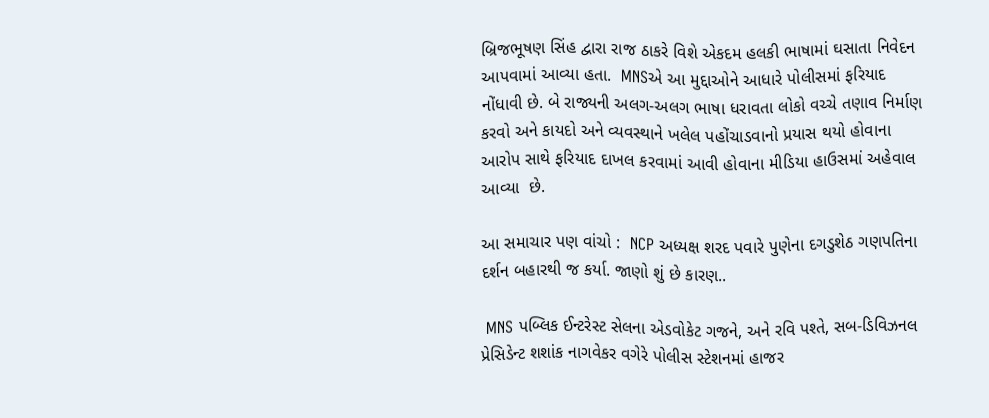બ્રિજભૂષણ સિંહ દ્વારા રાજ ઠાકરે વિશે એકદમ હલકી ભાષામાં ઘસાતા નિવેદન આપવામાં આવ્યા હતા.  MNSએ આ મુદ્દાઓને આધારે પોલીસમાં ફરિયાદ નોંધાવી છે. બે રાજ્યની અલગ-અલગ ભાષા ધરાવતા લોકો વચ્ચે તણાવ નિર્માણ કરવો અને કાયદો અને વ્યવસ્થાને ખલેલ પહોંચાડવાનો પ્રયાસ થયો હોવાના આરોપ સાથે ફરિયાદ દાખલ કરવામાં આવી હોવાના મીડિયા હાઉસમાં અહેવાલ આવ્યા  છે.

આ સમાચાર પણ વાંચો :  NCP અધ્યક્ષ શરદ પવારે પુણેના દગડુશેઠ ગણપતિના દર્શન બહારથી જ કર્યા. જાણો શું છે કારણ..

 MNS પબ્લિક ઈન્ટરેસ્ટ સેલના એડવોકેટ ગજને, અને રવિ પશ્તે, સબ-ડિવિઝનલ પ્રેસિડેન્ટ શશાંક નાગવેકર વગેરે પોલીસ સ્ટેશનમાં હાજર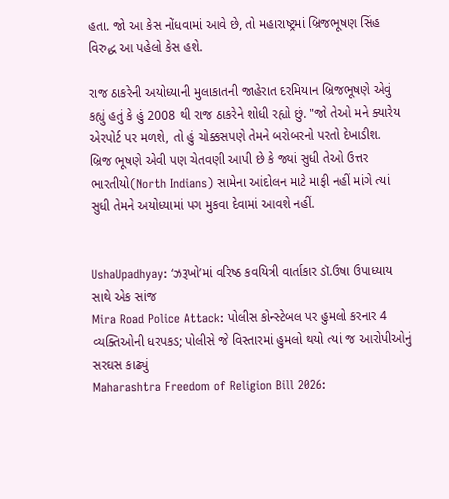હતા. જો આ કેસ નોંધવામાં આવે છે, તો મહારાષ્ટ્રમાં બ્રિજભૂષણ સિંહ વિરુદ્ધ આ પહેલો કેસ હશે.

રાજ ઠાકરેની અયોધ્યાની મુલાકાતની જાહેરાત દરમિયાન બ્રિજભૂષણે એવું કહ્યું હતું કે હું 2008 થી રાજ ઠાકરેને શોધી રહ્યો છું. "જો તેઓ મને ક્યારેય એરપોર્ટ પર મળશે, તો હું ચોક્કસપણે તેમને બરોબરનો પરતો દેખાડીશ.  બ્રિજ ભૂષણે એવી પણ ચેતવણી આપી છે કે જ્યાં સુધી તેઓ ઉત્તર ભારતીયો(North Indians) સામેના આંદોલન માટે માફી નહીં માંગે ત્યાં સુધી તેમને અયોધ્યામાં પગ મુકવા દેવામાં આવશે નહીં.


UshaUpadhyay: ‘ઝરૂખો’માં વરિષ્ઠ કવયિત્રી વાર્તાકાર ડૉ.ઉષા ઉપાધ્યાય સાથે એક સાંજ
Mira Road Police Attack: પોલીસ કોન્સ્ટેબલ પર હુમલો કરનાર 4 વ્યક્તિઓની ધરપકડ; પોલીસે જે વિસ્તારમાં હુમલો થયો ત્યાં જ આરોપીઓનું સરઘસ કાઢ્યું
Maharashtra Freedom of Religion Bill 2026: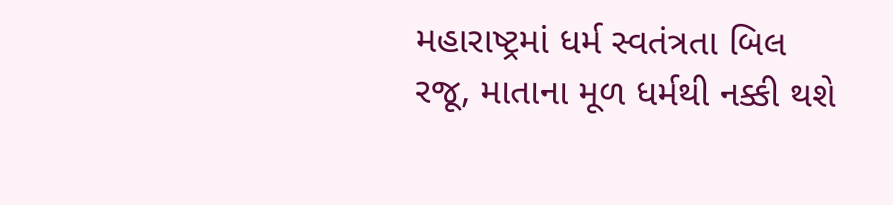મહારાષ્ટ્રમાં ધર્મ સ્વતંત્રતા બિલ રજૂ, માતાના મૂળ ધર્મથી નક્કી થશે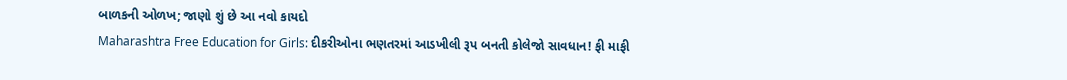બાળકની ઓળખ; જાણો શું છે આ નવો કાયદો
Maharashtra Free Education for Girls: દીકરીઓના ભણતરમાં આડખીલી રૂપ બનતી કોલેજો સાવધાન! ફી માફી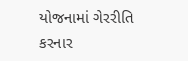યોજનામાં ગેરરીતિ કરનાર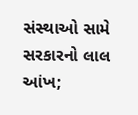સંસ્થાઓ સામે સરકારનો લાલ આંખ;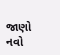જાણો નવો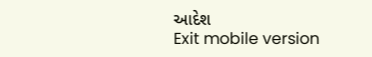આદેશ
Exit mobile version